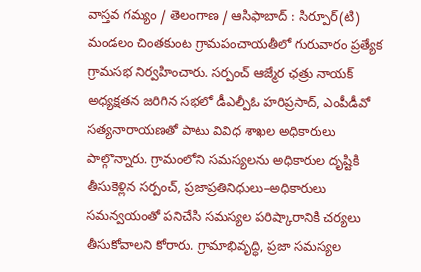వాస్తవ గమ్యం / తెలంగాణ / ఆసిఫాబాద్ : సిర్పూర్(టి) మండలం చింతకుంట గ్రామపంచాయతీలో గురువారం ప్రత్యేక గ్రామసభ నిర్వహించారు. సర్పంచ్ ఆజ్మేర ఛత్రు నాయక్ అధ్యక్షతన జరిగిన సభలో డీఎల్పీఓ హరిప్రసాద్, ఎంపీడీవో సత్యనారాయణతో పాటు వివిధ శాఖల అధికారులు పాల్గొన్నారు. గ్రామంలోని సమస్యలను అధికారుల దృష్టికి తీసుకెళ్లిన సర్పంచ్, ప్రజాప్రతినిధులు–అధికారులు సమన్వయంతో పనిచేసి సమస్యల పరిష్కారానికి చర్యలు తీసుకోవాలని కోరారు. గ్రామాభివృద్ధి, ప్రజా సమస్యల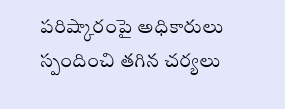పరిష్కారంపై అధికారులు స్పందించి తగిన చర్యలు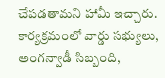చేపడతామని హామీ ఇచ్చారు. కార్యక్రమంలో వార్డు సభ్యులు, అంగన్వాడీ సిబ్బంది,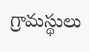గ్రామస్థులు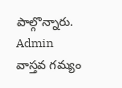పాల్గొన్నారు.
Admin
వాస్తవ గమ్యం